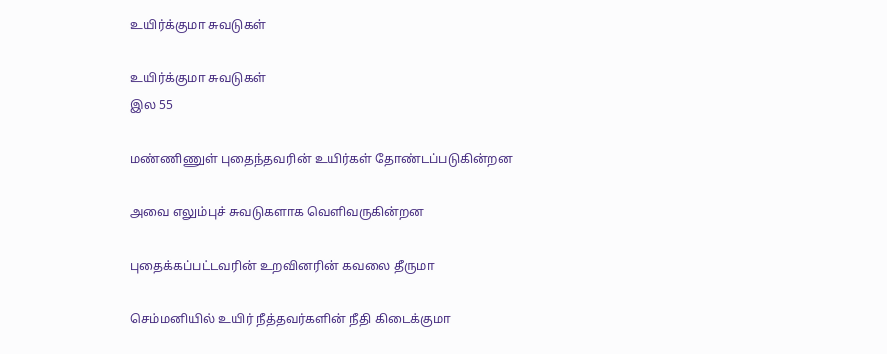உயிர்க்குமா சுவடுகள்

உயிர்க்குமா சுவடுகள்
இல 55

மண்ணிணுள் புதைந்தவரின் உயிர்கள் தோண்டப்படுகின்றன

அவை எலும்புச் சுவடுகளாக வெளிவருகின்றன

புதைக்கப்பட்டவரின் உறவினரின் கவலை தீருமா

செம்மனியில் உயிர் நீத்தவர்களின் நீதி கிடைக்குமா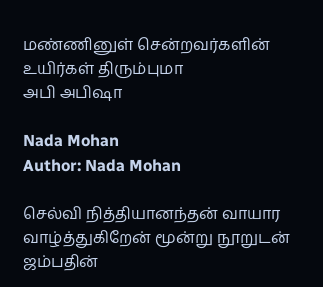மண்ணினுள் சென்றவர்களின் உயிர்கள் திரும்புமா
அபி அபிஷா

Nada Mohan
Author: Nada Mohan

செல்வி நித்தியானந்தன் வாயார வாழ்த்துகிறேன் மூன்று நூறுடன் ஜம்பதின்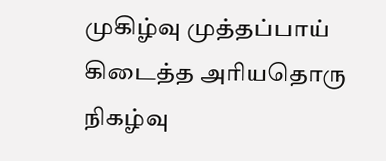முகிழ்வு முத்தப்பாய் கிடைத்த அரியதொரு நிகழ்வு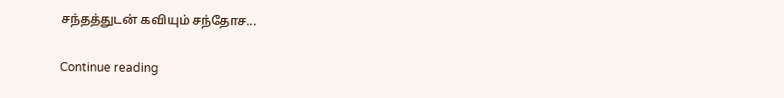சந்தத்துடன் கவியும் சந்தோச...

Continue reading